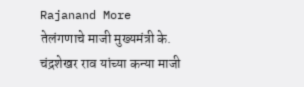Rajanand More
तेलंगणाचे माजी मुख्यमंत्री के. चंद्रशेखर राव यांच्या कन्या माजी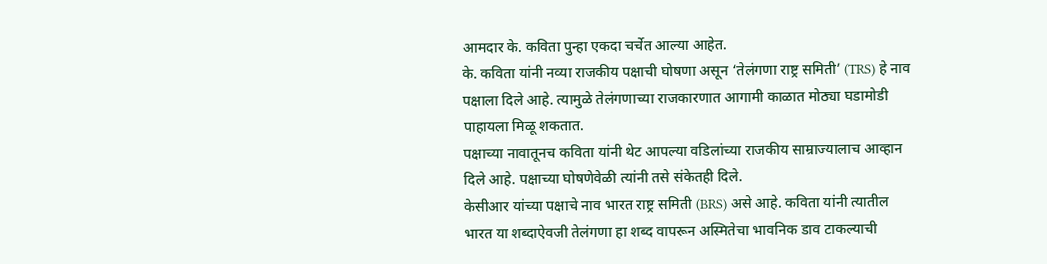आमदार के. कविता पुन्हा एकदा चर्चेत आल्या आहेत.
के. कविता यांनी नव्या राजकीय पक्षाची घोषणा असून ‘तेलंगणा राष्ट्र समिती’ (TRS) हे नाव पक्षाला दिले आहे. त्यामुळे तेलंगणाच्या राजकारणात आगामी काळात मोठ्या घडामोडी पाहायला मिळू शकतात.
पक्षाच्या नावातूनच कविता यांनी थेट आपल्या वडिलांच्या राजकीय साम्राज्यालाच आव्हान दिले आहे. पक्षाच्या घोषणेवेळी त्यांनी तसे संकेतही दिले.
केसीआर यांच्या पक्षाचे नाव भारत राष्ट्र समिती (BRS) असे आहे. कविता यांनी त्यातील भारत या शब्दाऐवजी तेलंगणा हा शब्द वापरून अस्मितेचा भावनिक डाव टाकल्याची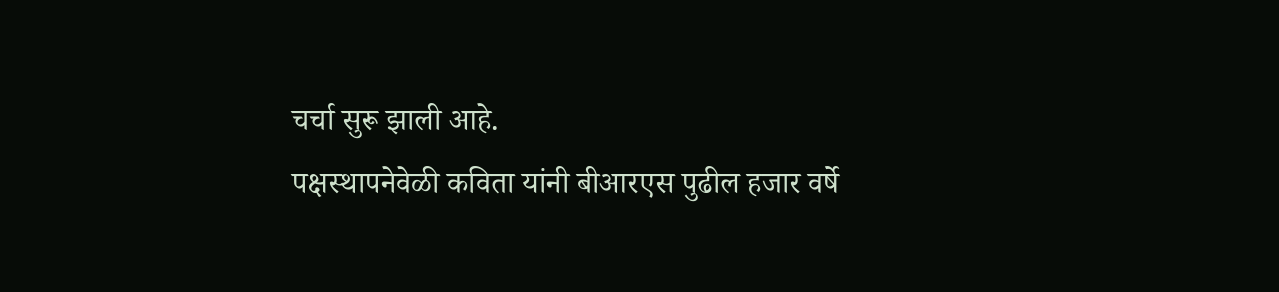चर्चा सुरू झाली आहे.
पक्षस्थापनेवेळी कविता यांनी बीआरएस पुढील हजार वर्षे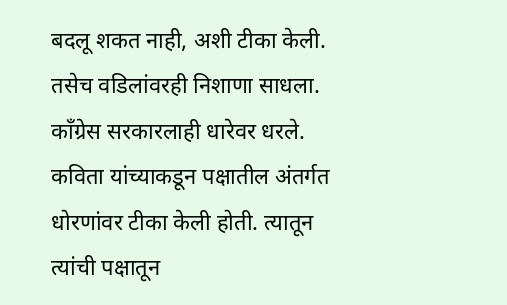बदलू शकत नाही, अशी टीका केली. तसेच वडिलांवरही निशाणा साधला. काँग्रेस सरकारलाही धारेवर धरले.
कविता यांच्याकडून पक्षातील अंतर्गत धोरणांवर टीका केली होती. त्यातून त्यांची पक्षातून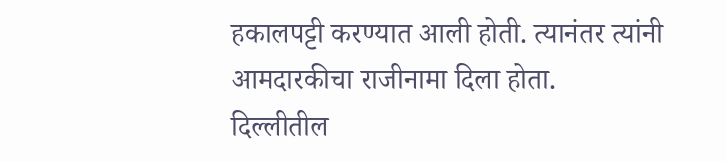हकालपट्टी करण्यात आली होती. त्यानंतर त्यांनी आमदारकीचा राजीनामा दिला होता.
दिल्लीतील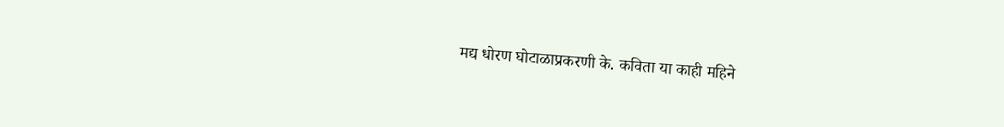मद्य धोरण घोटाळाप्रकरणी के. कविता या काही महिने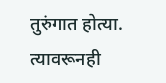तुरुंगात होत्या. त्यावरूनही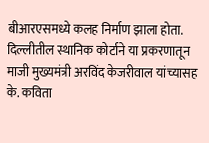बीआरएसमध्ये कलह निर्माण झाला होता.
दिल्लीतील स्थानिक कोर्टाने या प्रकरणातून माजी मुख्यमंत्री अरविंद केजरीवाल यांच्यासह के. कविता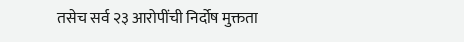तसेच सर्व २३ आरोपींची निर्दोष मुक्तता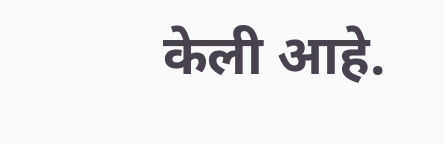केली आहे.